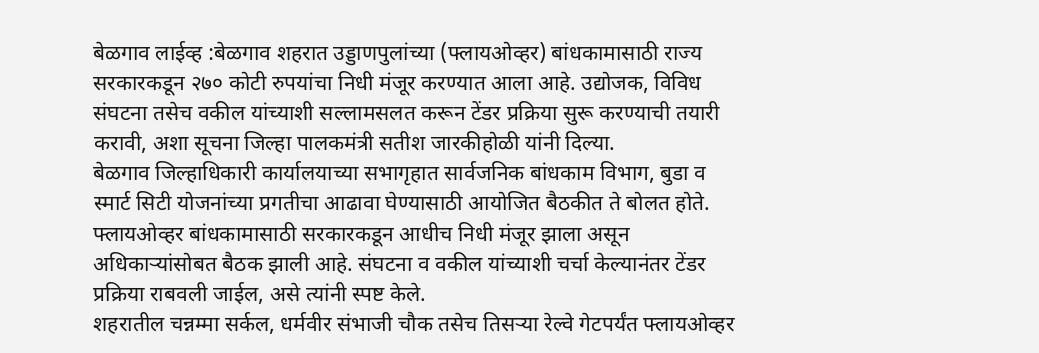बेळगाव लाईव्ह :बेळगाव शहरात उड्डाणपुलांच्या (फ्लायओव्हर) बांधकामासाठी राज्य सरकारकडून २७० कोटी रुपयांचा निधी मंजूर करण्यात आला आहे. उद्योजक, विविध संघटना तसेच वकील यांच्याशी सल्लामसलत करून टेंडर प्रक्रिया सुरू करण्याची तयारी करावी, अशा सूचना जिल्हा पालकमंत्री सतीश जारकीहोळी यांनी दिल्या.
बेळगाव जिल्हाधिकारी कार्यालयाच्या सभागृहात सार्वजनिक बांधकाम विभाग, बुडा व स्मार्ट सिटी योजनांच्या प्रगतीचा आढावा घेण्यासाठी आयोजित बैठकीत ते बोलत होते.
फ्लायओव्हर बांधकामासाठी सरकारकडून आधीच निधी मंजूर झाला असून अधिकाऱ्यांसोबत बैठक झाली आहे. संघटना व वकील यांच्याशी चर्चा केल्यानंतर टेंडर प्रक्रिया राबवली जाईल, असे त्यांनी स्पष्ट केले.
शहरातील चन्नम्मा सर्कल, धर्मवीर संभाजी चौक तसेच तिसऱ्या रेल्वे गेटपर्यंत फ्लायओव्हर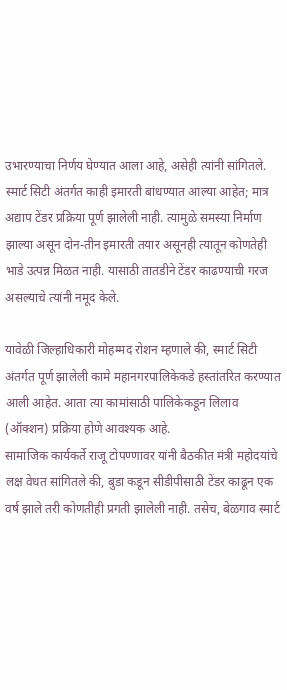उभारण्याचा निर्णय घेण्यात आला आहे, असेही त्यांनी सांगितले.
स्मार्ट सिटी अंतर्गत काही इमारती बांधण्यात आल्या आहेत; मात्र अद्याप टेंडर प्रक्रिया पूर्ण झालेली नाही. त्यामुळे समस्या निर्माण झाल्या असून दोन-तीन इमारती तयार असूनही त्यातून कोणतेही भाडे उत्पन्न मिळत नाही. यासाठी तातडीने टेंडर काढण्याची गरज असल्याचे त्यांनी नमूद केले.

यावेळी जिल्हाधिकारी मोहम्मद रोशन म्हणाले की, स्मार्ट सिटी अंतर्गत पूर्ण झालेली कामे महानगरपालिकेकडे हस्तांतरित करण्यात आली आहेत. आता त्या कामांसाठी पालिकेकडून लिलाव (ऑक्शन) प्रक्रिया होणे आवश्यक आहे.
सामाजिक कार्यकर्ते राजू टोपण्णावर यांनी बैठकीत मंत्री महोदयांचे लक्ष वेधत सांगितले की, बुडा कडून सीडीपीसाठी टेंडर काढून एक वर्ष झाले तरी कोणतीही प्रगती झालेली नाही. तसेच, बेळगाव स्मार्ट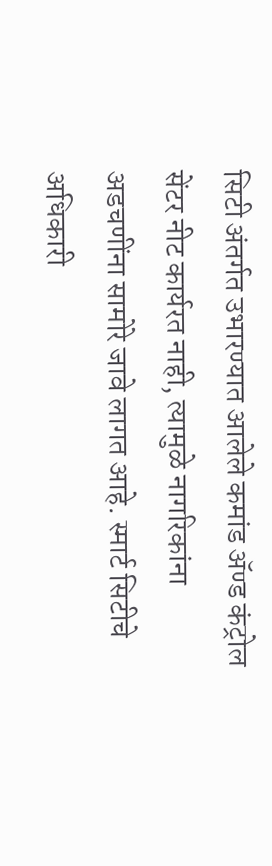सिटी अंतर्गत उभारण्यात आलेले कमांड ॲण्ड कंट्रोल सेंटर नीट कार्यरत नाही, त्यामुळे नागरिकांना अडचणींना सामोरे जावे लागत आहे. स्मार्ट सिटीचे अधिकारी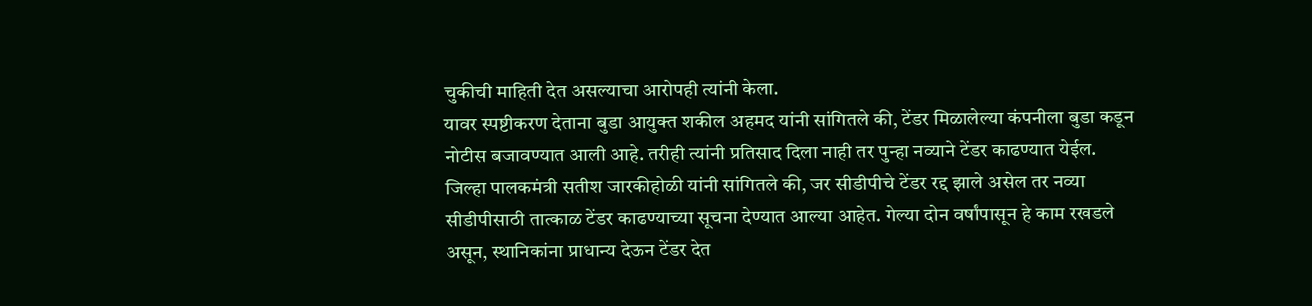चुकीची माहिती देत असल्याचा आरोपही त्यांनी केला.
यावर स्पष्टीकरण देताना बुडा आयुक्त शकील अहमद यांनी सांगितले की, टेंडर मिळालेल्या कंपनीला बुडा कडून नोटीस बजावण्यात आली आहे. तरीही त्यांनी प्रतिसाद दिला नाही तर पुन्हा नव्याने टेंडर काढण्यात येईल.
जिल्हा पालकमंत्री सतीश जारकीहोळी यांनी सांगितले की, जर सीडीपीचे टेंडर रद्द झाले असेल तर नव्या सीडीपीसाठी तात्काळ टेंडर काढण्याच्या सूचना देण्यात आल्या आहेत. गेल्या दोन वर्षांपासून हे काम रखडले असून, स्थानिकांना प्राधान्य देऊन टेंडर देत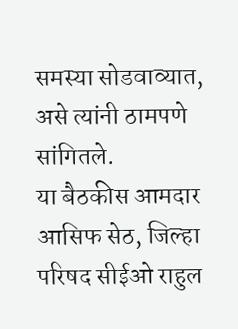समस्या सोडवाव्यात, असे त्यांनी ठामपणे सांगितले.
या बैठकीस आमदार आसिफ सेठ, जिल्हा परिषद सीईओ राहुल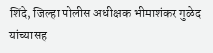शिंदे, जिल्हा पोलीस अधीक्षक भीमाशंकर गुळेद यांच्यासह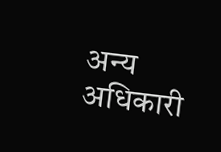अन्य अधिकारी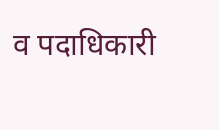व पदाधिकारी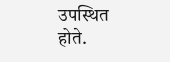उपस्थित होते.